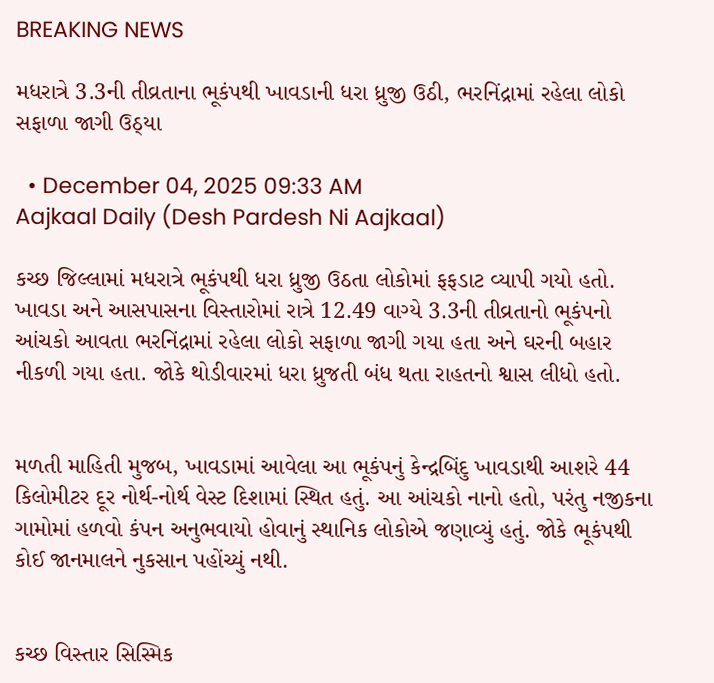BREAKING NEWS

મધરાત્રે 3.3ની તીવ્રતાના ભૂકંપથી ખાવડાની ધરા ધ્રુજી ઉઠી, ભરનિંદ્રામાં રહેલા લોકો સફાળા જાગી ઉઠ્યા

  • December 04, 2025 09:33 AM
Aajkaal Daily (Desh Pardesh Ni Aajkaal)

કચ્છ જિલ્લામાં મધરાત્રે ભૂકંપથી ધરા ધ્રુજી ઉઠતા લોકોમાં ફફડાટ વ્યાપી ગયો હતો. ખાવડા અને આસપાસના વિસ્તારોમાં રાત્રે 12.49 વાગ્યે 3.3ની તીવ્રતાનો ભૂકંપનો આંચકો આવતા ભરનિંદ્રામાં રહેલા લોકો સફાળા જાગી ગયા હતા અને ઘરની બહાર નીકળી ગયા હતા. જોકે થોડીવારમાં ધરા ધ્રુજતી બંધ થતા રાહતનો શ્વાસ લીધો હતો.


મળતી માહિતી મુજબ, ખાવડામાં આવેલા આ ભૂકંપનું કેન્દ્રબિંદુ ખાવડાથી આશરે 44 કિલોમીટર દૂર નોર્થ-નોર્થ વેસ્ટ દિશામાં સ્થિત હતું. આ આંચકો નાનો હતો, પરંતુ નજીકના ગામોમાં હળવો કંપન અનુભવાયો હોવાનું સ્થાનિક લોકોએ જણાવ્યું હતું. જોકે ભૂકંપથી કોઈ જાનમાલને નુકસાન પહોંચ્યું નથી.


કચ્છ વિસ્તાર સિસ્મિક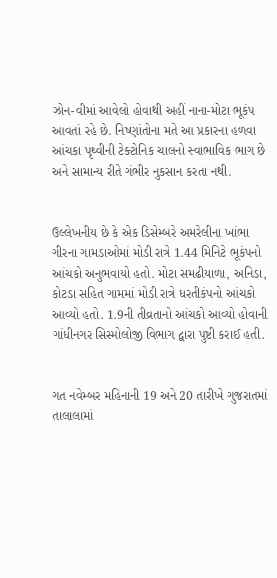ઝોન-વીમાં આવેલો હોવાથી અહીં નાના-મોટા ભૂકંપ આવતાં રહે છે. નિષ્ણાંતોના મતે આ પ્રકારના હળવા આંચકા પૃથ્વીની ટેક્ટોનિક ચાલનો સ્વાભાવિક ભાગ છે અને સામાન્ય રીતે ગંભીર નુકસાન કરતા નથી.


ઉલ્લેખનીય છે કે એક ડિસેમ્બરે અમરેલીના ખાંભા ગીરના ગામડાઓમાં મોડી રાત્રે 1.44 મિનિટે ભૂકંપનો આંચકો અનુભવાયો હતો. મોટા સમઢીયાળા, અનિડા, કોટડા સહિત ગામમાં મોડી રાત્રે ધરતીકંપનો આંચકો આવ્યો હતો. 1.9ની તીવ્રતાનો આંચકો આવ્યો હોવાની ગાંધીનગર સિસ્મોલોજી વિભાગ દ્વારા પુષ્ટી કરાઈ હતી.


ગત નવેમ્બર મહિનાની 19 અને 20 તારીખે ગુજરાતમાં તાલાલામાં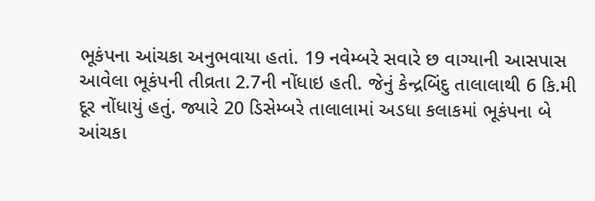ભૂકંપના આંચકા અનુભવાયા હતાં. 19 નવેમ્બરે સવારે છ વાગ્યાની આસપાસ આવેલા ભૂકંપની તીવ્રતા 2.7ની નોંધાઇ હતી. જેનું કેન્દ્રબિંદુ તાલાલાથી 6 કિ.મી દૂર નોંધાયું હતું. જ્યારે 20 ડિસેમ્બરે તાલાલામાં અડધા કલાકમાં ભૂકંપના બે આંચકા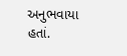અનુભવાયા હતાં.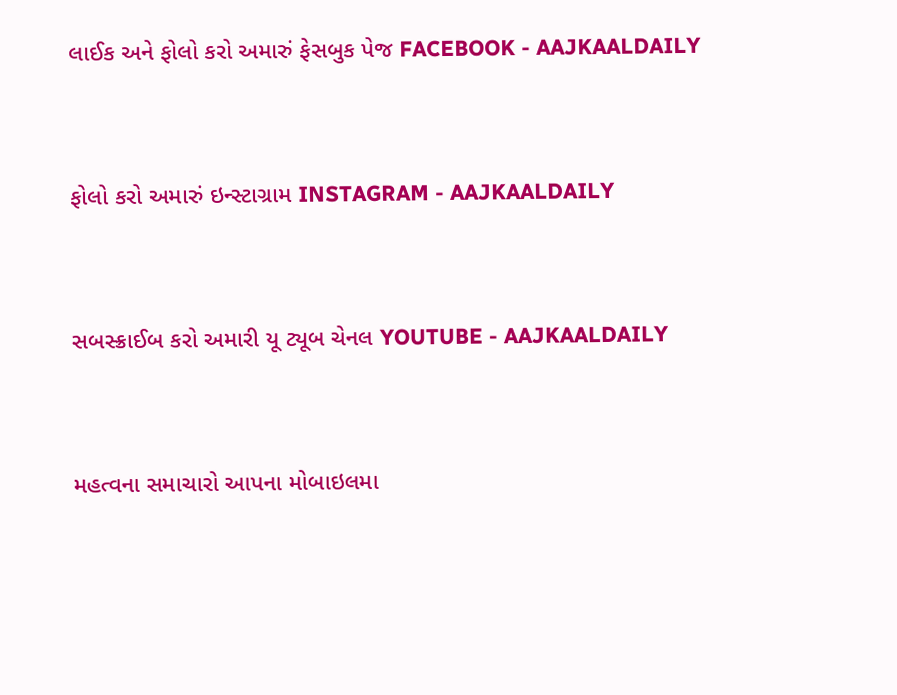લાઈક અને ફોલો કરો અમારું ફેસબુક પેજ FACEBOOK - AAJKAALDAILY


ફોલો કરો અમારું ઇન્સ્ટાગ્રામ INSTAGRAM - AAJKAALDAILY


સબસ્ક્રાઈબ કરો અમારી યૂ ટ્યૂબ ચેનલ YOUTUBE - AAJKAALDAILY


મહત્વના સમાચારો આપના મોબાઇલમા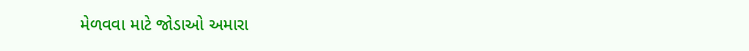મેળવવા માટે જોડાઓ અમારા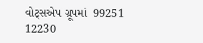વોટ્સએપ ગ્રૂપમાં  99251 12230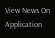View News On Application